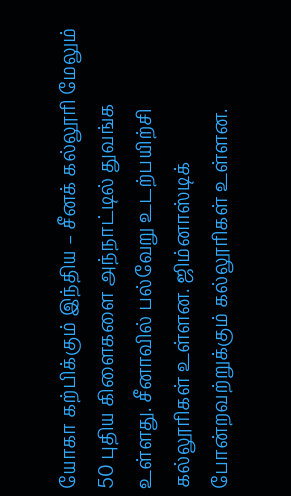யோகா கற்பிக்கும் இந்திய – சீனக் கல்லூரி மேலும் 50 புதிய கிளைகளை அந்நாட்டில் துவங்க உள்ளது. சீனாவில் பல்வேறு உடற்பயிற்சி கல்லூரிகள் உள்ளன. ஜிம்னாஸ்டிக் போன்றவற்றுக்கும் கல்லூரிகள் உள்ளன.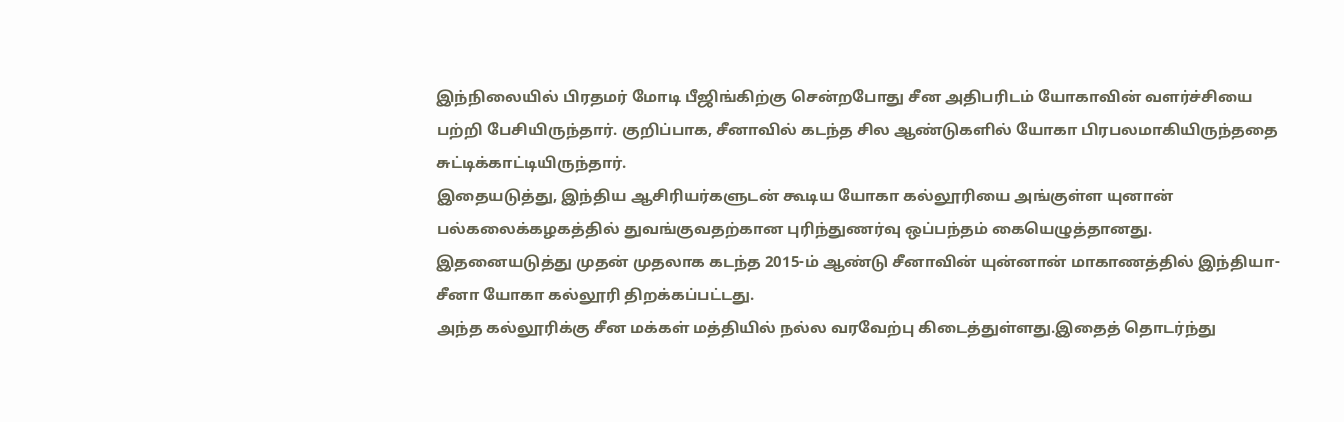இந்நிலையில் பிரதமர் மோடி பீஜிங்கிற்கு சென்றபோது சீன அதிபரிடம் யோகாவின் வளர்ச்சியை பற்றி பேசியிருந்தார். குறிப்பாக, சீனாவில் கடந்த சில ஆண்டுகளில் யோகா பிரபலமாகியிருந்ததை சுட்டிக்காட்டியிருந்தார்.
இதையடுத்து, இந்திய ஆசிரியர்களுடன் கூடிய யோகா கல்லூரியை அங்குள்ள யுனான் பல்கலைக்கழகத்தில் துவங்குவதற்கான புரிந்துணர்வு ஒப்பந்தம் கையெழுத்தானது. இதனையடுத்து முதன் முதலாக கடந்த 2015-ம் ஆண்டு சீனாவின் யுன்னான் மாகாணத்தில் இந்தியா-சீனா யோகா கல்லூரி திறக்கப்பட்டது.
அந்த கல்லூரிக்கு சீன மக்கள் மத்தியில் நல்ல வரவேற்பு கிடைத்துள்ளது.இதைத் தொடர்ந்து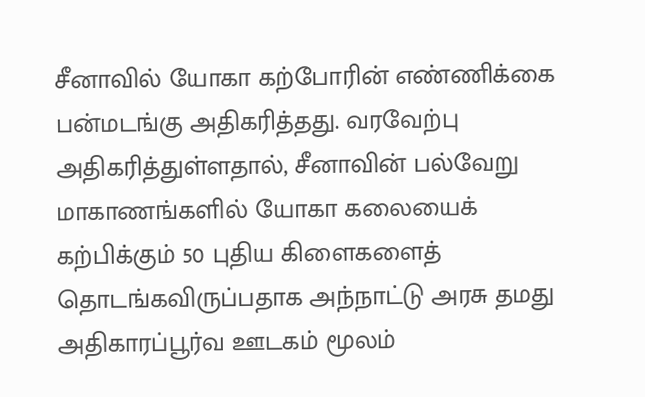சீனாவில் யோகா கற்போரின் எண்ணிக்கை பன்மடங்கு அதிகரித்தது. வரவேற்பு அதிகரித்துள்ளதால், சீனாவின் பல்வேறு மாகாணங்களில் யோகா கலையைக் கற்பிக்கும் 50 புதிய கிளைகளைத் தொடங்கவிருப்பதாக அந்நாட்டு அரசு தமது அதிகாரப்பூர்வ ஊடகம் மூலம்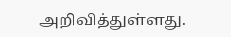அறிவித்துள்ளது.